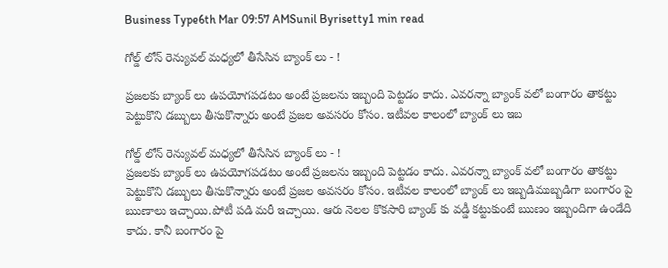Business Type6th Mar 09:57 AMSunil Byrisetty1 min read

గోల్డ్ లోన్ రెన్యువల్ మధ్యలో తీసేసిన బ్యాంక్ లు - !

ప్రజలకు బ్యాంక్ లు ఉపయోగపడటం అంటే ప్రజలను ఇబ్బంది పెట్టడం కాదు. ఎవరన్నా బ్యాంక్ వలో బంగారం తాకట్టు పెట్టుకొని డబ్బులు తీసుకొన్నారు అంటే ప్రజల అవసరం కోసం. ఇటీవల కాలంలో బ్యాంక్ లు ఇబ

గోల్డ్ లోన్ రెన్యువల్ మధ్యలో తీసేసిన బ్యాంక్ లు - !
ప్రజలకు బ్యాంక్ లు ఉపయోగపడటం అంటే ప్రజలను ఇబ్బంది పెట్టడం కాదు. ఎవరన్నా బ్యాంక్ వలో బంగారం తాకట్టు పెట్టుకొని డబ్బులు తీసుకొన్నారు అంటే ప్రజల అవసరం కోసం. ఇటీవల కాలంలో బ్యాంక్ లు ఇబ్బడిముబ్బడిగా బంగారం పై ఋణాలు ఇచ్చాయి.పోటీ పడి మరీ ఇచ్చాయి. ఆరు నెలల కొకసారి బ్యాంక్ కు వడ్డీ కట్టుకుంటే ఋణం ఇబ్బందిగా ఉండేది కాదు. కానీ బంగారం పై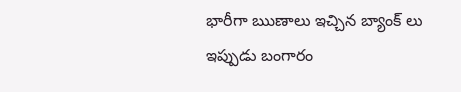భారీగా ఋణాలు ఇచ్చిన బ్యాంక్ లు ఇప్పుడు బంగారం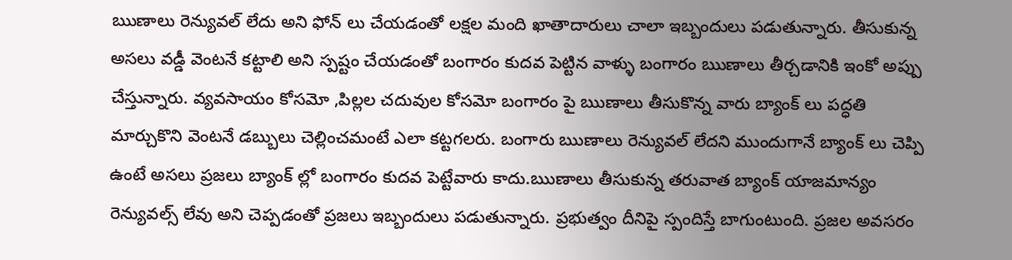ఋణాలు రెన్యువల్ లేదు అని ఫోన్ లు చేయడంతో లక్షల మంది ఖాతాదారులు చాలా ఇబ్బందులు పడుతున్నారు. తీసుకున్న అసలు వడ్డీ వెంటనే కట్టాలి అని స్పష్టం చేయడంతో బంగారం కుదవ పెట్టిన వాళ్ళు బంగారం ఋణాలు తీర్చడానికి ఇంకో అప్పు చేస్తున్నారు. వ్యవసాయం కోసమో ,పిల్లల చదువుల కోసమో బంగారం పై ఋణాలు తీసుకొన్న వారు బ్యాంక్ లు పద్ధతి మార్చుకొని వెంటనే డబ్బులు చెల్లించమంటే ఎలా కట్టగలరు. బంగారు ఋణాలు రెన్యువల్ లేదని ముందుగానే బ్యాంక్ లు చెప్పి ఉంటే అసలు ప్రజలు బ్యాంక్ ల్లో బంగారం కుదవ పెట్టేవారు కాదు.ఋణాలు తీసుకున్న తరువాత బ్యాంక్ యాజమాన్యం రెన్యువల్స్ లేవు అని చెప్పడంతో ప్రజలు ఇబ్బందులు పడుతున్నారు. ప్రభుత్వం దీనిపై స్పందిస్తే బాగుంటుంది. ప్రజల అవసరం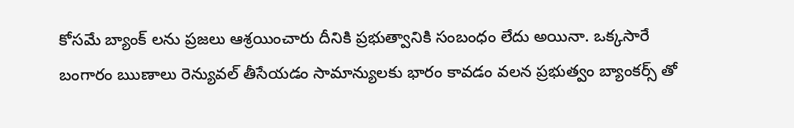కోసమే బ్యాంక్ లను ప్రజలు ఆశ్రయించారు దీనికి ప్రభుత్వానికి సంబంధం లేదు అయినా. ఒక్కసారే బంగారం ఋణాలు రెన్యువల్ తీసేయడం సామాన్యులకు భారం కావడం వలన ప్రభుత్వం బ్యాంకర్స్ తో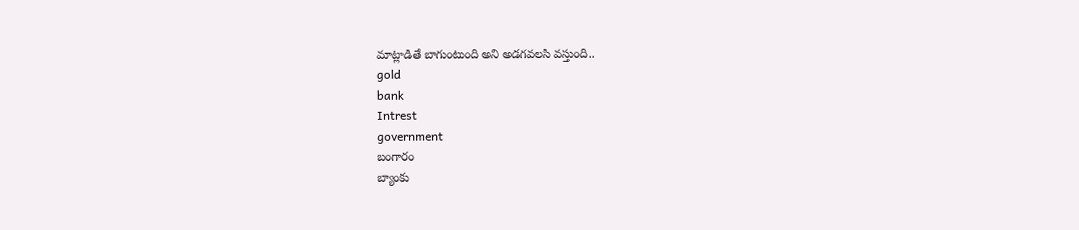మాట్లాడితే బాగుంటుంది అని అడగవలసి వస్తుంది..
gold
bank
Intrest
government
బంగారం
బ్యాంకు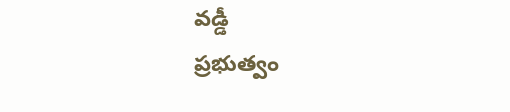వడ్డీ
ప్రభుత్వం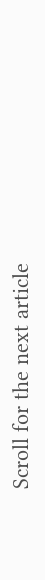Scroll for the next article